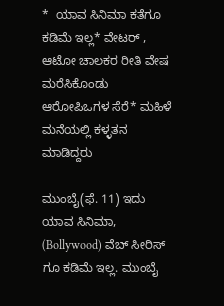*  ಯಾವ ಸಿನಿಮಾ ಕತೆಗೂ  ಕಡಿಮೆ ಇಲ್ಲ* ವೇಟರ್ , ಆಟೋ ಚಾಲಕರ ರೀತಿ ವೇಷ ಮರೆಸಿಕೊಂಡು ಆರೋಪಿಒಗಳ ಸೆರೆ* ಮಹಿಳೆ ಮನೆಯಲ್ಲಿ ಕಳ್ಳತನ ಮಾಡಿದ್ದರು

ಮುಂಬೈ(ಫೆ. 11) ಇದು ಯಾವ ಸಿನಿಮಾ, (Bollywood) ವೆಬ್ ಸೀರಿಸ್ ಗೂ ಕಡಿಮೆ ಇಲ್ಲ. ಮುಂಬೈ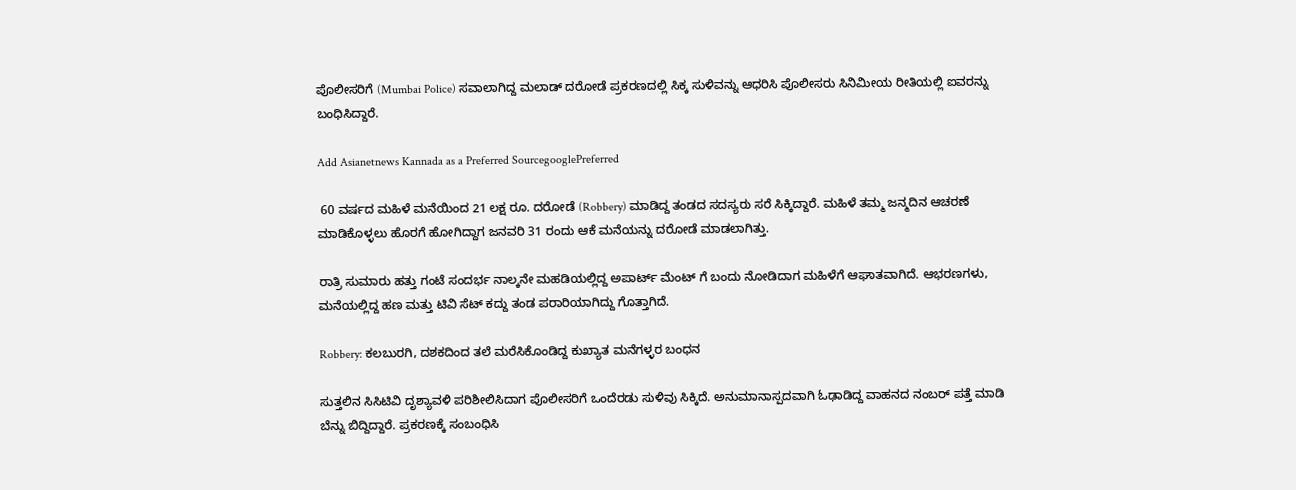ಪೊಲೀಸರಿಗೆ (Mumbai Police) ಸವಾಲಾಗಿದ್ದ ಮಲಾಡ್ ದರೋಡೆ ಪ್ರಕರಣದಲ್ಲಿ ಸಿಕ್ಕ ಸುಳಿವನ್ನು ಆಧರಿಸಿ ಪೊಲೀಸರು ಸಿನಿಮೀಯ ರೀತಿಯಲ್ಲಿ ಐವರನ್ನು ಬಂಧಿಸಿದ್ದಾರೆ.

Add Asianetnews Kannada as a Preferred SourcegooglePreferred

 60 ವರ್ಷದ ಮಹಿಳೆ ಮನೆಯಿಂದ 21 ಲಕ್ಷ ರೂ. ದರೋಡೆ (Robbery) ಮಾಡಿದ್ದ ತಂಡದ ಸದಸ್ಯರು ಸರೆ ಸಿಕ್ಕಿದ್ದಾರೆ. ಮಹಿಳೆ ತಮ್ಮ ಜನ್ಮದಿನ ಆಚರಣೆ ಮಾಡಿಕೊಳ್ಳಲು ಹೊರಗೆ ಹೋಗಿದ್ದಾಗ ಜನವರಿ 31 ರಂದು ಆಕೆ ಮನೆಯನ್ನು ದರೋಡೆ ಮಾಡಲಾಗಿತ್ತು.

ರಾತ್ರಿ ಸುಮಾರು ಹತ್ತು ಗಂಟೆ ಸಂದರ್ಭ ನಾಲ್ಕನೇ ಮಹಡಿಯಲ್ಲಿದ್ದ ಅಪಾರ್ಟ್ ಮೆಂಟ್ ಗೆ ಬಂದು ನೋಡಿದಾಗ ಮಹಿಳೆಗೆ ಆಘಾತವಾಗಿದೆ. ಆಭರಣಗಳು, ಮನೆಯಲ್ಲಿದ್ದ ಹಣ ಮತ್ತು ಟಿವಿ ಸೆಟ್ ಕದ್ದು ತಂಡ ಪರಾರಿಯಾಗಿದ್ದು ಗೊತ್ತಾಗಿದೆ.

Robbery: ಕಲಬುರಗಿ, ದಶಕದಿಂದ ತಲೆ ಮರೆಸಿಕೊಂಡಿದ್ದ ಕುಖ್ಯಾತ ಮನೆಗಳ್ಳರ ಬಂಧನ

ಸುತ್ತಲಿನ ಸಿಸಿಟಿವಿ ದೃಶ್ಯಾವಳಿ ಪರಿಶೀಲಿಸಿದಾಗ ಪೊಲೀಸರಿಗೆ ಒಂದೆರಡು ಸುಳಿವು ಸಿಕ್ಕಿದೆ. ಅನುಮಾನಾಸ್ಪದವಾಗಿ ಓಢಾಡಿದ್ದ ವಾಹನದ ನಂಬರ್ ಪತ್ತೆ ಮಾಡಿ ಬೆನ್ನು ಬಿದ್ದಿದ್ದಾರೆ. ಪ್ರಕರಣಕ್ಕೆ ಸಂಬಂಧಿಸಿ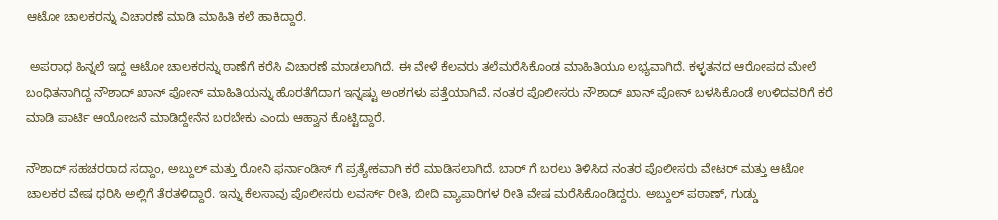ಆಟೋ ಚಾಲಕರನ್ನು ವಿಚಾರಣೆ ಮಾಡಿ ಮಾಹಿತಿ ಕಲೆ ಹಾಕಿದ್ದಾರೆ.

 ಅಪರಾಧ ಹಿನ್ನಲೆ ಇದ್ದ ಆಟೋ ಚಾಲಕರನ್ನು ಠಾಣೆಗೆ ಕರೆಸಿ ವಿಚಾರಣೆ ಮಾಡಲಾಗಿದೆ. ಈ ವೇಳೆ ಕೆಲವರು ತಲೆಮರೆಸಿಕೊಂಡ ಮಾಹಿತಿಯೂ ಲಭ್ಯವಾಗಿದೆ. ಕಳ್ಳತನದ ಆರೋಪದ ಮೇಲೆ ಬಂಧಿತನಾಗಿದ್ದ ನೌಶಾದ್ ಖಾನ್ ಪೋನ್ ಮಾಹಿತಿಯನ್ನು ಹೊರತೆಗೆದಾಗ ಇನ್ನಷ್ಟು ಅಂಶಗಳು ಪತ್ತೆಯಾಗಿವೆ. ನಂತರ ಪೊಲೀಸರು ನೌಶಾದ್ ಖಾನ್ ಪೋನ್ ಬಳಸಿಕೊಂಡೆ ಉಳಿದವರಿಗೆ ಕರೆ ಮಾಡಿ ಪಾರ್ಟಿ ಆಯೋಜನೆ ಮಾಡಿದ್ದೇನೆನ ಬರಬೇಕು ಎಂದು ಆಹ್ವಾನ ಕೊಟ್ಟಿದ್ದಾರೆ.

ನೌಶಾದ್ ಸಹಚರರಾದ ಸದ್ದಾಂ, ಅಬ್ದುಲ್ ಮತ್ತು ರೋನಿ ಫರ್ನಾಂಡಿಸ್ ಗೆ ಪ್ರತ್ಯೇಕವಾಗಿ ಕರೆ ಮಾಡಿಸಲಾಗಿದೆ. ಬಾರ್ ಗೆ ಬರಲು ತಿಳಿಸಿದ ನಂತರ ಪೊಲೀಸರು ವೇಟರ್ ಮತ್ತು ಆಟೋ ಚಾಲಕರ ವೇಷ ಧರಿಸಿ ಅಲ್ಲಿಗೆ ತೆರತಳಿದ್ದಾರೆ. ಇನ್ನು ಕೆಲಸಾವು ಪೊಲೀಸರು ಲವರ್ಸ್ ರೀತಿ, ಬೀದಿ ವ್ಯಾಪಾರಿಗಳ ರೀತಿ ವೇಷ ಮರೆಸಿಕೊಂಡಿದ್ದರು. ಅಬ್ದುಲ್ ಪಠಾಣ್, ಗುಡ್ಡು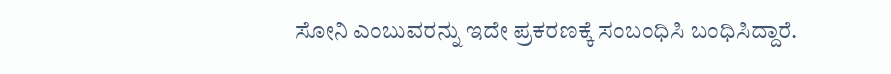ಸೋನಿ ಎಂಬುವರನ್ನು ಇದೇ ಪ್ರಕರಣಕ್ಕೆ ಸಂಬಂಧಿಸಿ ಬಂಧಿಸಿದ್ದಾರೆ.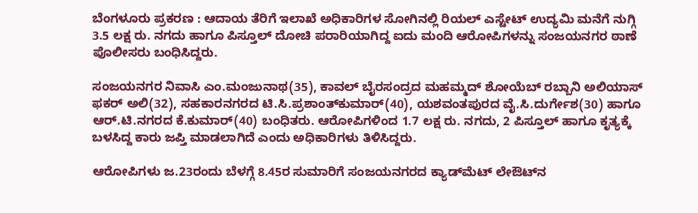ಬೆಂಗಳೂರು ಪ್ರಕರಣ : ಆದಾಯ ತೆರಿಗೆ ಇಲಾಖೆ ಅಧಿಕಾರಿಗಳ ಸೋಗಿನಲ್ಲಿ ರಿಯಲ್‌ ಎಸ್ಟೇಟ್‌ ಉದ್ಯಮಿ ಮನೆಗೆ ನುಗ್ಗಿ 3.5 ಲಕ್ಷ ರು. ನಗದು ಹಾಗೂ ಪಿಸ್ತೂಲ್‌ ದೋಚಿ ಪರಾರಿಯಾಗಿದ್ದ ಐದು ಮಂದಿ ಆರೋಪಿಗಳನ್ನು ಸಂಜಯನಗರ ಠಾಣೆ ಪೊಲೀಸರು ಬಂಧಿಸಿದ್ದರು.

ಸಂಜಯನಗರ ನಿವಾಸಿ ಎಂ.ಮಂಜುನಾಥ(35), ಕಾವಲ್‌ ಬೈರಸಂದ್ರದ ಮಹಮ್ಮದ್‌ ಶೋಯೆಬ್‌ ರಬ್ಬಾನಿ ಅಲಿಯಾಸ್‌ ಫಕರ್‌ ಅಲಿ(32), ಸಹಕಾರನಗರದ ಟಿ.ಸಿ.ಪ್ರಶಾಂತ್‌ಕುಮಾರ್‌(40), ಯಶವಂತಪುರದ ವೈ.ಸಿ.ದುರ್ಗೇಶ(30) ಹಾಗೂ ಆರ್‌.ಟಿ.ನಗರದ ಕೆ.ಕುಮಾರ್‌(40) ಬಂಧಿತರು. ಆರೋಪಿಗಳಿಂದ 1.7 ಲಕ್ಷ ರು. ನಗದು, 2 ಪಿಸ್ತೂಲ್‌ ಹಾಗೂ ಕೃತ್ಯಕ್ಕೆ ಬಳಸಿದ್ದ ಕಾರು ಜಪ್ತಿ ಮಾಡಲಾಗಿದೆ ಎಂದು ಅಧಿಕಾರಿಗಳು ತಿಳಿಸಿದ್ದರು.

ಆರೋಪಿಗಳು ಜ.23ರಂದು ಬೆಳಗ್ಗೆ 8.45ರ ಸುಮಾರಿಗೆ ಸಂಜಯನಗರದ ಕ್ಯಾಡ್‌ಮೆಟ್‌ ಲೇಔಟ್‌ನ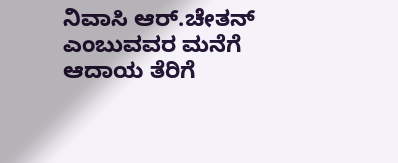ನಿವಾಸಿ ಆರ್‌.ಚೇತನ್‌ ಎಂಬುವವರ ಮನೆಗೆ ಆದಾಯ ತೆರಿಗೆ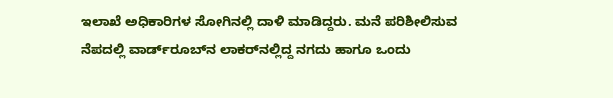ಇಲಾಖೆ ಅಧಿಕಾರಿಗಳ ಸೋಗಿನಲ್ಲಿ ದಾಳಿ ಮಾಡಿದ್ದರು. ಮನೆ ಪರಿಶೀಲಿಸುವ ನೆಪದಲ್ಲಿ ವಾರ್ಡ್‌ರೂಬ್‌ನ ಲಾಕರ್‌ನಲ್ಲಿದ್ದ ನಗದು ಹಾಗೂ ಒಂದು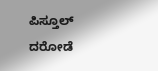ಪಿಸ್ತೂಲ್‌ ದರೋಡೆ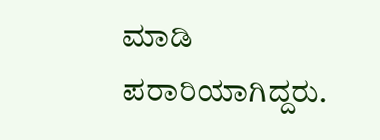ಮಾಡಿ ಪರಾರಿಯಾಗಿದ್ದರು.